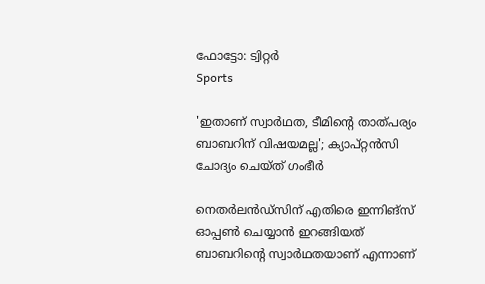ഫോട്ടോ: ട്വിറ്റർ
Sports

'ഇതാണ് സ്വാര്‍ഥത, ടീമിന്റെ താത്പര്യം ബാബറിന് വിഷയമല്ല'; ക്യാപ്റ്റന്‍സി ചോദ്യം ചെയ്ത് ഗംഭീര്‍

നെതര്‍ലന്‍ഡ്‌സിന് എതിരെ ഇന്നിങ്‌സ് ഓപ്പണ്‍ ചെയ്യാന്‍ ഇറങ്ങിയത് ബാബറിന്റെ സ്വാര്‍ഥതയാണ് എന്നാണ്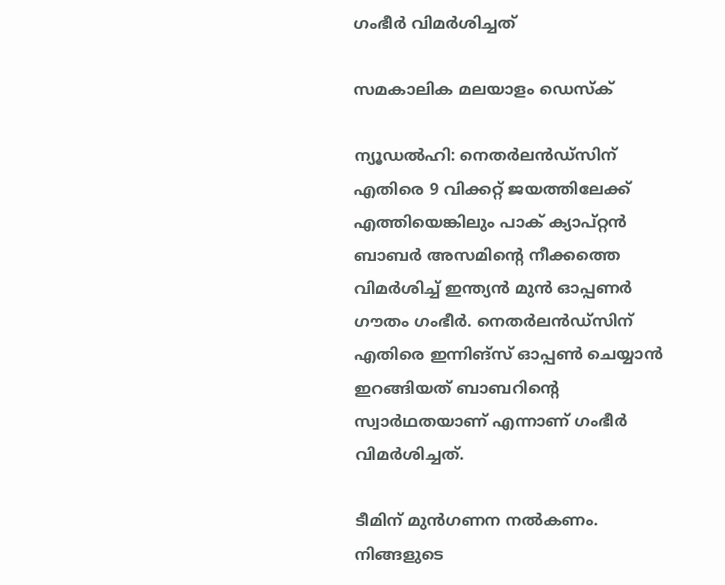ഗംഭീര്‍ വിമര്‍ശിച്ചത്

സമകാലിക മലയാളം ഡെസ്ക്

ന്യൂഡല്‍ഹി: നെതര്‍ലന്‍ഡ്‌സിന് എതിരെ 9 വിക്കറ്റ് ജയത്തിലേക്ക് എത്തിയെങ്കിലും പാക് ക്യാപ്റ്റന്‍ ബാബര്‍ അസമിന്റെ നീക്കത്തെ വിമര്‍ശിച്ച് ഇന്ത്യന്‍ മുന്‍ ഓപ്പണര്‍ ഗൗതം ഗംഭീര്‍. നെതര്‍ലന്‍ഡ്‌സിന് എതിരെ ഇന്നിങ്‌സ് ഓപ്പണ്‍ ചെയ്യാന്‍ ഇറങ്ങിയത് ബാബറിന്റെ സ്വാര്‍ഥതയാണ് എന്നാണ് ഗംഭീര്‍ വിമര്‍ശിച്ചത്.

ടീമിന് മുന്‍ഗണന നല്‍കണം. നിങ്ങളുടെ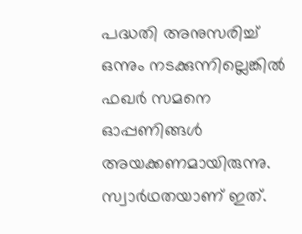പദ്ധതി അനുസരിച്ച് ഒന്നും നടക്കുന്നില്ലെങ്കില്‍ ഫഖര്‍ സമനെ ഓപ്പണിങ്ങള്‍ അയക്കണമായിരുന്നു. സ്വാര്‍ഥതയാണ് ഇത്.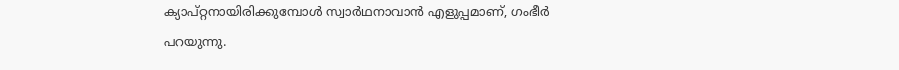ക്യാപ്റ്റനായിരിക്കുമ്പോള്‍ സ്വാര്‍ഥനാവാന്‍ എളുപ്പമാണ്, ഗംഭീര്‍ പറയുന്നു.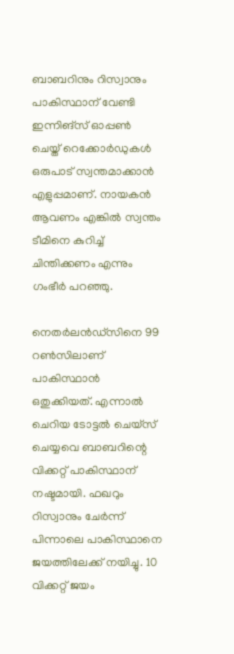ബാബറിനും റിസ്വാനും പാകിസ്ഥാന് വേണ്ടി ഇന്നിങ്‌സ് ഓപ്പണ്‍ ചെയ്ത് റെക്കോര്‍ഡുകള്‍ ഒരുപാട് സ്വന്തമാക്കാന്‍ എളുപ്പമാണ്. നായകന്‍ ആവണം എങ്കില്‍ സ്വന്തം ടീമിനെ കുറിച്ച് ചിന്തിക്കണം എന്നും ഗംഭീര്‍ പറഞ്ഞു.

നെതര്‍ലന്‍ഡ്‌സിനെ 99 റണ്‍സിലാണ് പാകിസ്ഥാന്‍ ഒതുക്കിയത്. എന്നാല്‍ ചെറിയ ടോട്ടല്‍ ചെയ്‌സ് ചെയ്യവെ ബാബറിന്റെ വിക്കറ്റ് പാകിസ്ഥാന് നഷ്ടമായി. ഫഖറും റിസ്വാനും ചേര്‍ന്ന് പിന്നാലെ പാകിസ്ഥാനെ ജയത്തിലേക്ക് നയിച്ചു. 10 വിക്കറ്റ് ജയം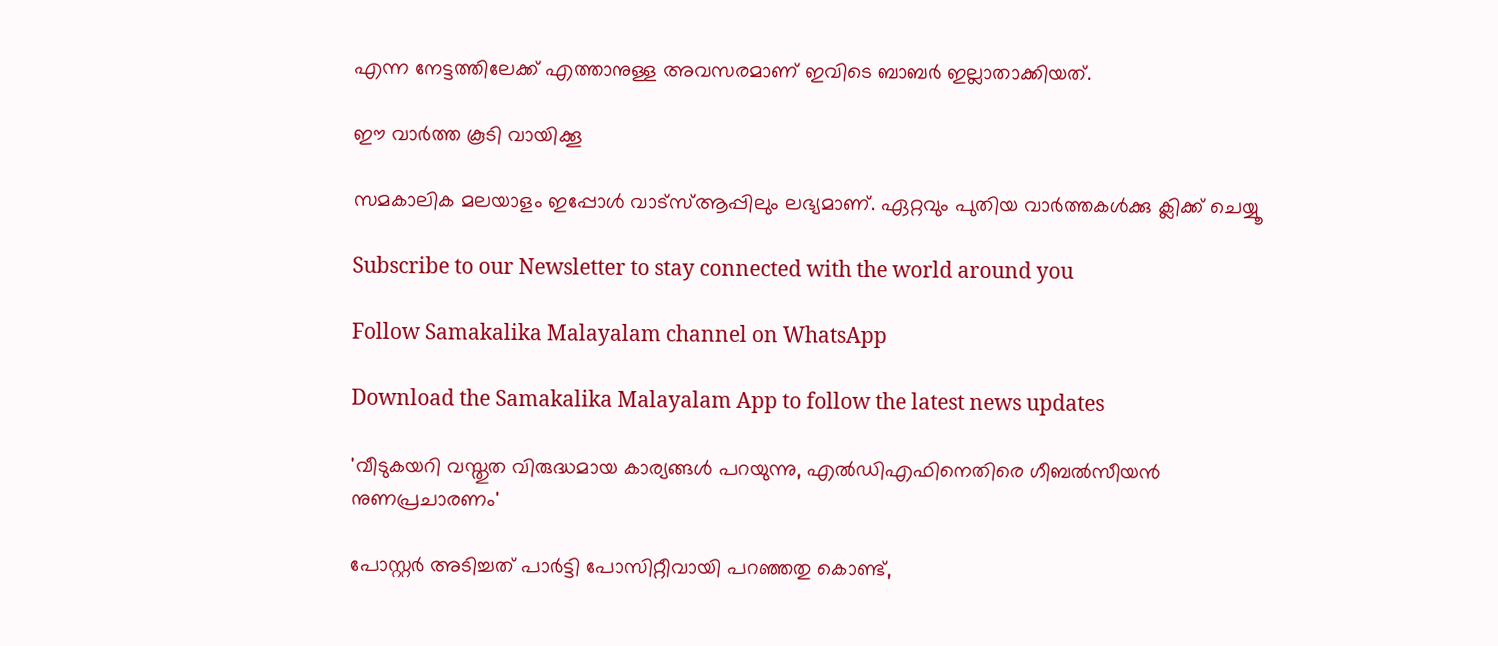എന്ന നേട്ടത്തിലേക്ക് എത്താനുള്ള അവസരമാണ് ഇവിടെ ബാബര്‍ ഇല്ലാതാക്കിയത്.

ഈ വാര്‍ത്ത കൂടി വായിക്കൂ

സമകാലിക മലയാളം ഇപ്പോള്‍ വാട്‌സ്ആപ്പിലും ലഭ്യമാണ്. ഏറ്റവും പുതിയ വാര്‍ത്തകള്‍ക്കു ക്ലിക്ക് ചെയ്യൂ

Subscribe to our Newsletter to stay connected with the world around you

Follow Samakalika Malayalam channel on WhatsApp

Download the Samakalika Malayalam App to follow the latest news updates

'വീടുകയറി വസ്തുത വിരുദ്ധമായ കാര്യങ്ങള്‍ പറയുന്നു, എല്‍ഡിഎഫിനെതിരെ ഗീബല്‍സീയന്‍ നുണപ്രചാരണം'

പോസ്റ്റര്‍ അടിച്ചത് പാര്‍ട്ടി പോസിറ്റീവായി പറഞ്ഞതു കൊണ്ട്,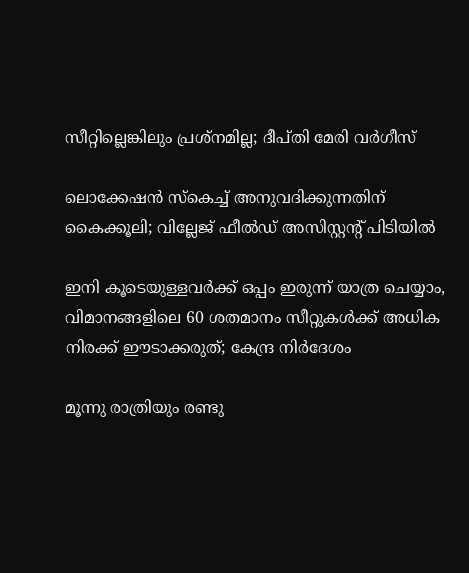സീറ്റില്ലെങ്കിലും പ്രശ്‌നമില്ല; ദീപ്തി മേരി വര്‍ഗീസ്

ലൊക്കേഷന്‍ സ്‌കെച്ച് അനുവദിക്കുന്നതിന് കൈക്കൂലി; വില്ലേജ് ഫീല്‍ഡ് അസിസ്റ്റന്റ് പിടിയില്‍

ഇനി കൂടെയുള്ളവര്‍ക്ക് ഒപ്പം ഇരുന്ന് യാത്ര ചെയ്യാം, വിമാനങ്ങളിലെ 60 ശതമാനം സീറ്റുകള്‍ക്ക് അധിക നിരക്ക് ഈടാക്കരുത്; കേന്ദ്ര നിര്‍ദേശം

മൂന്നു രാത്രിയും രണ്ടു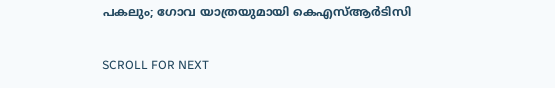പകലും; ഗോവ യാത്രയുമായി കെഎസ്ആര്‍ടിസി

SCROLL FOR NEXT